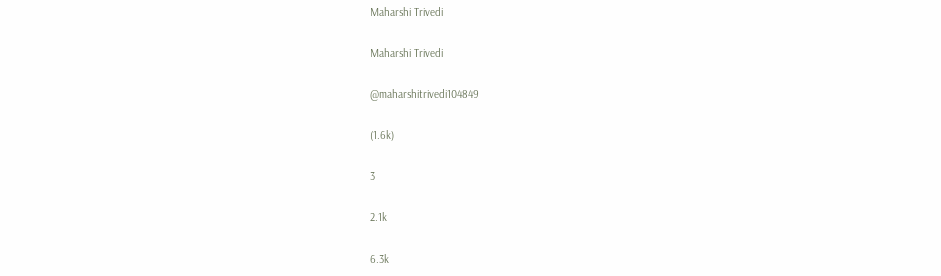Maharshi Trivedi

Maharshi Trivedi

@maharshitrivedi104849

(1.6k)

3

2.1k

6.3k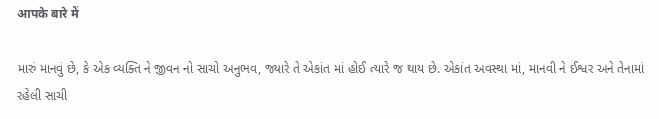आपके बारे में

મારું માનવું છે, કે એક વ્યક્તિ ને જીવન નો સાચો અનુભવ, જ્યારે તે એકાંત માં હોઈ ત્યારે જ થાય છે. એકાંત અવસ્થા માં, માનવી ને ઈશ્વર અને તેનામાં રહેલી સાચી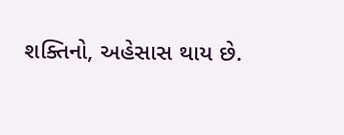શક્તિનો, અહેસાસ થાય છે.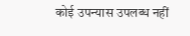कोई उपन्यास उपलब्ध नहीं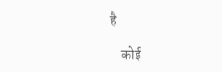है

    कोई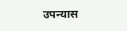उपन्यास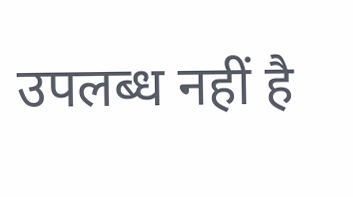उपलब्ध नहीं है